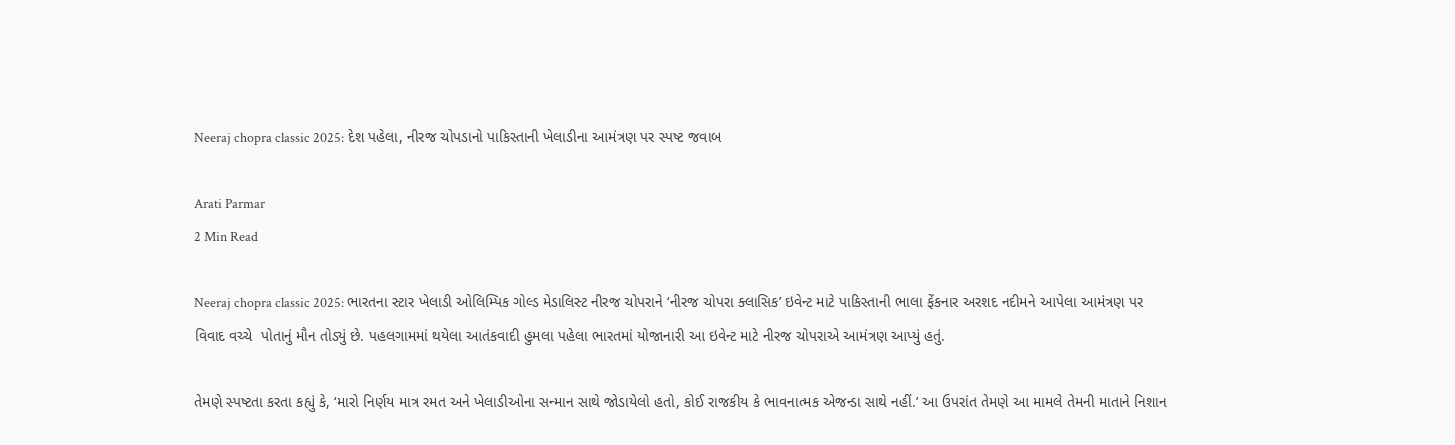Neeraj chopra classic 2025: દેશ પહેલા, નીરજ ચોપડાનો પાકિસ્તાની ખેલાડીના આમંત્રણ પર સ્પષ્ટ જવાબ

Arati Parmar
2 Min Read

Neeraj chopra classic 2025: ભારતના સ્ટાર ખેલાડી ઓલિમ્પિક ગોલ્ડ મેડાલિસ્ટ નીરજ ચોપરાને ‘નીરજ ચોપરા ક્લાસિક’ ઇવેન્ટ માટે પાકિસ્તાની ભાલા ફેંકનાર અરશદ નદીમને આપેલા આમંત્રણ પર વિવાદ વચ્ચે  પોતાનું મૌન તોડ્યું છે. પહલગામમાં થયેલા આતંકવાદી હુમલા પહેલા ભારતમાં યોજાનારી આ ઇવેન્ટ માટે નીરજ ચોપરાએ આમંત્રણ આપ્યું હતું.

તેમણે સ્પષ્ટતા કરતા કહ્યું કે, ‘મારો નિર્ણય માત્ર રમત અને ખેલાડીઓના સન્માન સાથે જોડાયેલો હતો, કોઈ રાજકીય કે ભાવનાત્મક એજન્ડા સાથે નહીં.’ આ ઉપરાંત તેમણે આ મામલે તેમની માતાને નિશાન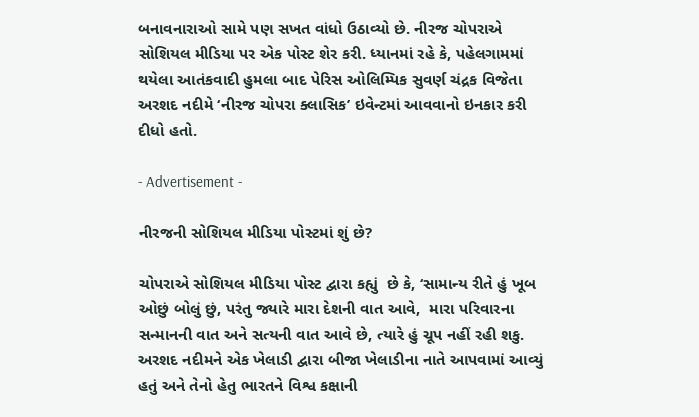બનાવનારાઓ સામે પણ સખત વાંધો ઉઠાવ્યો છે. નીરજ ચોપરાએ સોશિયલ મીડિયા પર એક પોસ્ટ શેર કરી. ધ્યાનમાં રહે કે, પહેલગામમાં થયેલા આતંકવાદી હુમલા બાદ પેરિસ ઓલિમ્પિક સુવર્ણ ચંદ્રક વિજેતા અરશદ નદીમે ‘નીરજ ચોપરા ક્લાસિક’ ઇવેન્ટમાં આવવાનો ઇનકાર કરી દીધો હતો.

- Advertisement -

નીરજની સોશિયલ મીડિયા પોસ્ટમાં શું છે?

ચોપરાએ સોશિયલ મીડિયા પોસ્ટ દ્વારા કહ્યું  છે કે, ‘સામાન્ય રીતે હું ખૂબ ઓછું બોલું છું, પરંતુ જ્યારે મારા દેશની વાત આવે,  મારા પરિવારના સન્માનની વાત અને સત્યની વાત આવે છે, ત્યારે હું ચૂપ નહીં રહી શકુ. અરશદ નદીમને એક ખેલાડી દ્વારા બીજા ખેલાડીના નાતે આપવામાં આવ્યું હતું અને તેનો હેતુ ભારતને વિશ્વ કક્ષાની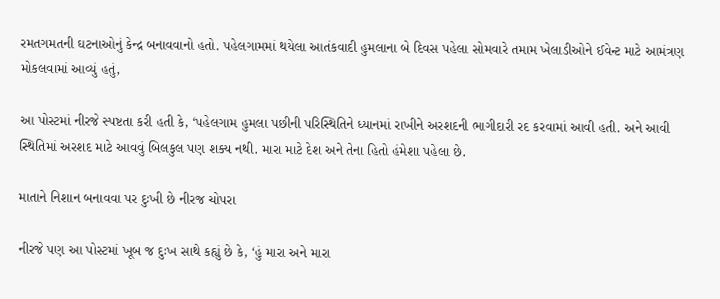રમતગમતની ઘટનાઓનું કેન્દ્ર બનાવવાનો હતો. પહેલગામમાં થયેલા આતંકવાદી હુમલાના બે દિવસ પહેલા સોમવારે તમામ ખેલાડીઓને ઈવેન્ટ માટે આમંત્રણ મોકલવામાં આવ્યું હતું,

આ પોસ્ટમાં નીરજે સ્પષ્ટતા કરી હતી કે, ‘પહેલગામ હુમલા પછીની પરિસ્થિતિને ધ્યાનમાં રાખીને અરશદની ભાગીદારી રદ કરવામાં આવી હતી. અને આવી સ્થિતિમાં અરશદ માટે આવવું બિલકુલ પણ શક્ય નથી. મારા માટે દેશ અને તેના હિતો હંમેશા પહેલા છે.

માતાને નિશાન બનાવવા પર દુઃખી છે નીરજ ચોપરા

નીરજે પણ આ પોસ્ટમાં ખૂબ જ દુઃખ સાથે કહ્યું છે કે, ‘હું મારા અને મારા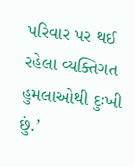પરિવાર પર થઈ રહેલા વ્યક્તિગત હુમલાઓથી દુઃખી છું.’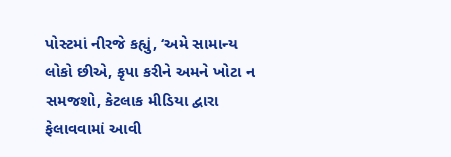પોસ્ટમાં નીરજે કહ્યું, ‘અમે સામાન્ય લોકો છીએ, કૃપા કરીને અમને ખોટા ન સમજશો, કેટલાક મીડિયા દ્વારા ફેલાવવામાં આવી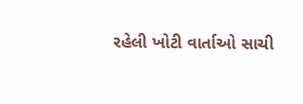રહેલી ખોટી વાર્તાઓ સાચી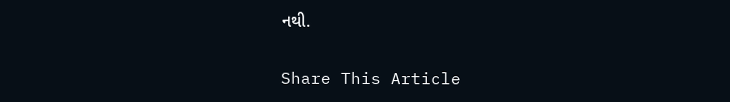નથી.

Share This Article